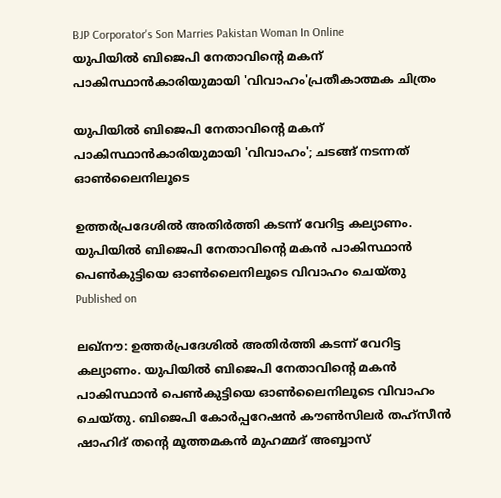BJP Corporator's Son Marries Pakistan Woman In Online
യുപിയില്‍ ബിജെപി നേതാവിന്റെ മകന് പാകിസ്ഥാന്‍കാരിയുമായി 'വിവാഹം'പ്രതീകാത്മക ചിത്രം

യുപിയില്‍ ബിജെപി നേതാവിന്റെ മകന് പാകിസ്ഥാന്‍കാരിയുമായി 'വിവാഹം'; ചടങ്ങ് നടന്നത് ഓണ്‍ലൈനിലൂടെ

ഉത്തര്‍പ്രദേശില്‍ അതിര്‍ത്തി കടന്ന് വേറിട്ട കല്യാണം. യുപിയില്‍ ബിജെപി നേതാവിന്റെ മകന്‍ പാകിസ്ഥാന്‍ പെണ്‍കുട്ടിയെ ഓണ്‍ലൈനിലൂടെ വിവാഹം ചെയ്തു
Published on

ലഖ്‌നൗ: ഉത്തര്‍പ്രദേശില്‍ അതിര്‍ത്തി കടന്ന് വേറിട്ട കല്യാണം. യുപിയില്‍ ബിജെപി നേതാവിന്റെ മകന്‍ പാകിസ്ഥാന്‍ പെണ്‍കുട്ടിയെ ഓണ്‍ലൈനിലൂടെ വിവാഹം ചെയ്തു. ബിജെപി കോര്‍പ്പറേഷന്‍ കൗണ്‍സിലര്‍ തഹ്സീന്‍ ഷാഹിദ് തന്റെ മൂത്തമകന്‍ മുഹമ്മദ് അബ്ബാസ്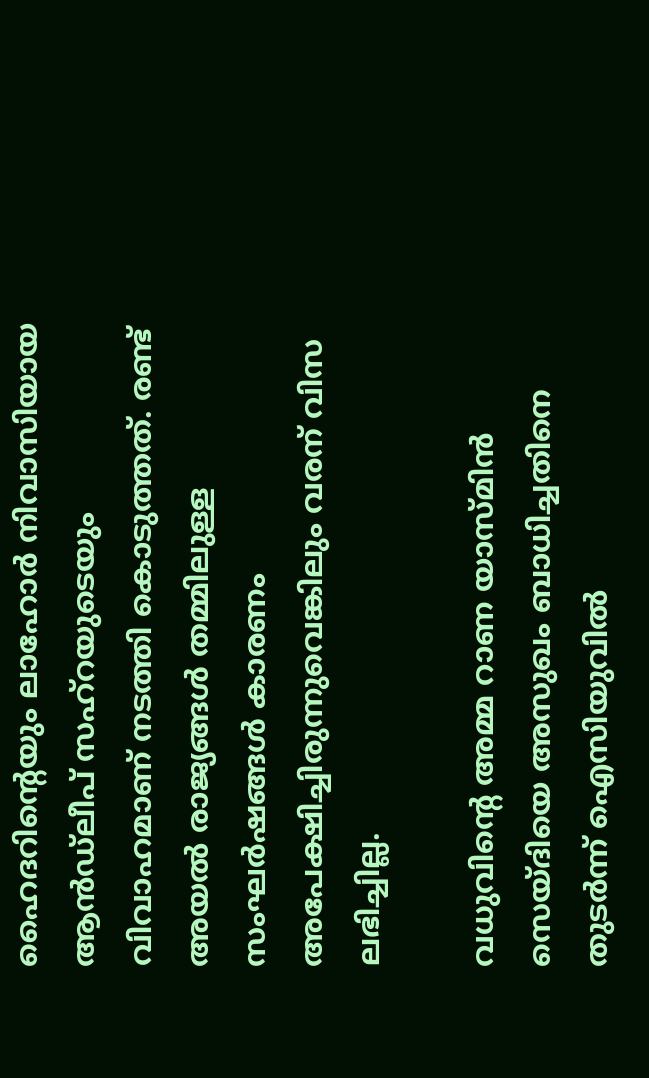ഹൈദറിന്റെയും ലാഹോര്‍ നിവാസിയായ ആന്‍ഡ്‌ലീപ് സഹ്റയുടെയും വിവാഹമാണ് നടത്തി കൊടുത്തത്. രണ്ട് അയല്‍ രാജ്യങ്ങള്‍ തമ്മിലുള്ള സംഘര്‍ഷങ്ങള്‍ കാരണം അപേക്ഷിച്ചിരുന്നുവെങ്കിലും വരന് വിസ ലഭിച്ചില്ല.

വധുവിന്റെ അമ്മ റാണ യാസ്മിന്‍ സെയ്ദിയെ അസുഖം ബാധിച്ചതിനെ തുടര്‍ന്ന് ഐസിയുവില്‍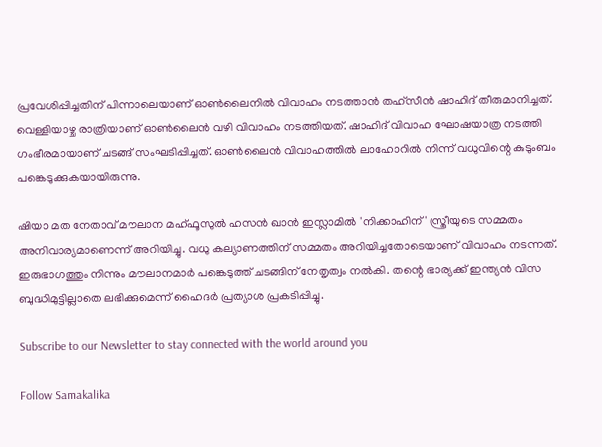പ്രവേശിപ്പിച്ചതിന് പിന്നാലെയാണ് ഓണ്‍ലൈനില്‍ വിവാഹം നടത്താന്‍ തഹ്സീന്‍ ഷാഹിദ് തീരുമാനിച്ചത്. വെള്ളിയാഴ്ച രാത്രിയാണ് ഓണ്‍ലൈന്‍ വഴി വിവാഹം നടത്തിയത്. ഷാഹിദ് വിവാഹ ഘോഷയാത്ര നടത്തി ഗംഭീരമായാണ് ചടങ്ങ് സംഘടിപ്പിച്ചത്. ഓണ്‍ലൈന്‍ വിവാഹത്തില്‍ ലാഹോറില്‍ നിന്ന് വധുവിന്റെ കുടുംബം പങ്കെടുക്കുകയായിരുന്നു.

ഷിയാ മത നേതാവ് മൗലാന മഹ്ഫൂസുല്‍ ഹസന്‍ ഖാന്‍ ഇസ്ലാമില്‍ 'നിക്കാഹിന്' സ്ത്രീയുടെ സമ്മതം അനിവാര്യമാണെന്ന് അറിയിച്ചു. വധു കല്യാണത്തിന് സമ്മതം അറിയിച്ചതോടെയാണ് വിവാഹം നടന്നത്. ഇരുഭാഗത്തും നിന്നും മൗലാനമാര്‍ പങ്കെടുത്ത് ചടങ്ങിന് നേതൃത്വം നല്‍കി. തന്റെ ഭാര്യക്ക് ഇന്ത്യന്‍ വിസ ബുദ്ധിമുട്ടില്ലാതെ ലഭിക്കുമെന്ന് ഹൈദര്‍ പ്രത്യാശ പ്രകടിപ്പിച്ചു.

Subscribe to our Newsletter to stay connected with the world around you

Follow Samakalika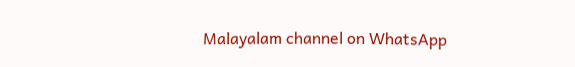Malayalam channel on WhatsApp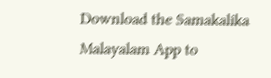Download the Samakalika Malayalam App to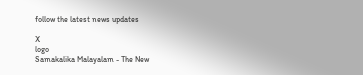follow the latest news updates

X
logo
Samakalika Malayalam - The New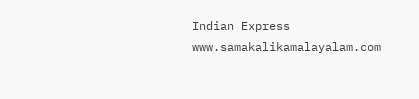Indian Express
www.samakalikamalayalam.com